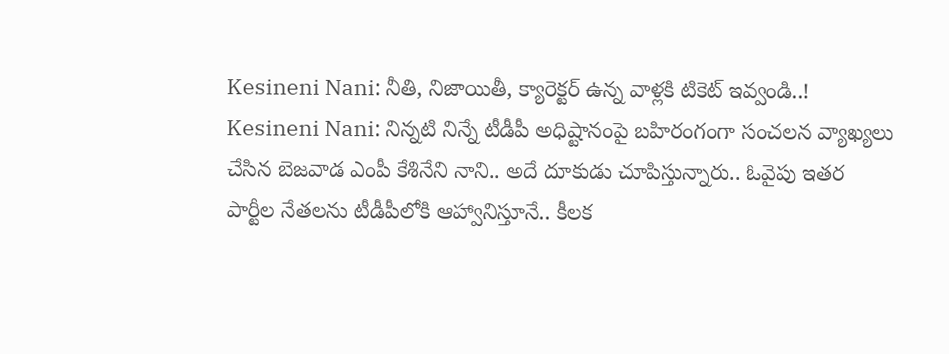Kesineni Nani: నీతి, నిజాయితీ, క్యారెక్టర్ ఉన్న వాళ్లకి టికెట్ ఇవ్వండి..!
Kesineni Nani: నిన్నటి నిన్నే టీడీపీ అధిష్టానంపై బహిరంగంగా సంచలన వ్యాఖ్యలు చేసిన బెజవాడ ఎంపీ కేశినేని నాని.. అదే దూకుడు చూపిస్తున్నారు.. ఓవైపు ఇతర పార్టీల నేతలను టీడీపీలోకి ఆహ్వానిస్తూనే.. కీలక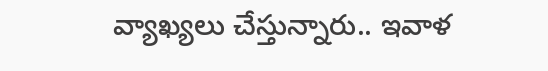వ్యాఖ్యలు చేస్తున్నారు.. ఇవాళ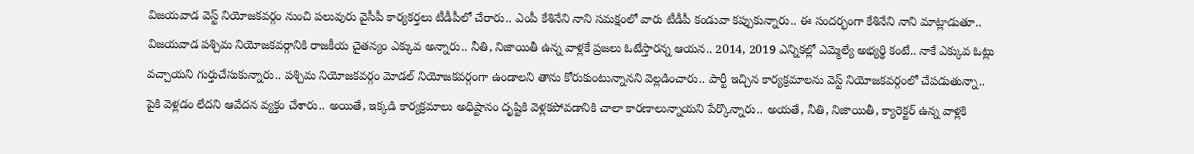విజయవాడ వెస్ట్ నియోజకవర్గం నుంచి పలువురు వైసీపీ కార్యకర్తలు టీడీపీలో చేరారు.. ఎంపీ కేశినేని నాని సమక్షంలో వారు టీడీపీ కండువా కప్పుకున్నారు.. ఈ సందర్భంగా కేశినేని నాని మాట్లాడుతూ.. విజయవాడ పశ్చిమ నియోజకవర్గానికి రాజకీయ చైతన్యం ఎక్కువ అన్నారు.. నీతి, నిజాయితీ ఉన్న వాళ్లకే ప్రజలు ఓటేస్తారన్న ఆయన.. 2014, 2019 ఎన్నికల్లో ఎమ్మెల్యే అభ్యర్థి కంటే.. నాకే ఎక్కువ ఓట్లు వచ్చాయని గుర్తుచేసుకున్నారు.. పశ్చిమ నియోజకవర్గం మోడల్ నియోజకవర్గంగా ఉండాలని తాను కోరుకుంటున్నానని వెల్లడించారు.. పార్టీ ఇచ్చిన కార్యక్రమాలను వెస్ట్ నియోజకవర్గంలో చేపడుతున్నా.. పైకి వెళ్లడం లేదని ఆవేదన వ్యక్తం చేశారు.. అయితే, ఇక్కడి కార్యక్రమాలు అధిష్టానం దృష్టికి వెళ్లకపోవడానికి చాలా కారణాలున్నాయని పేర్కొన్నారు.. అయతే, నీతి, నిజాయితీ, క్యారెక్టర్ ఉన్న వాళ్లకి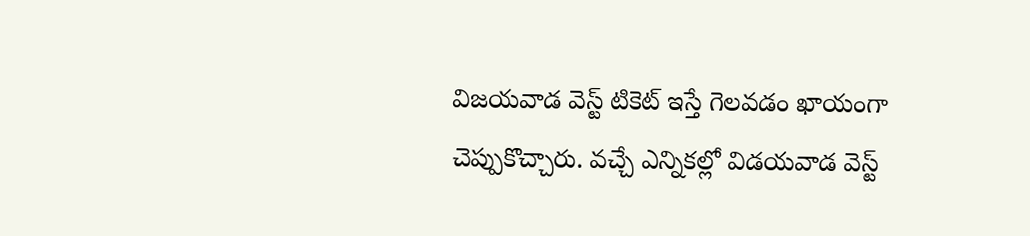విజయవాడ వెస్ట్ టికెట్ ఇస్తే గెలవడం ఖాయంగా చెప్పుకొచ్చారు. వచ్చే ఎన్నికల్లో విడయవాడ వెస్ట్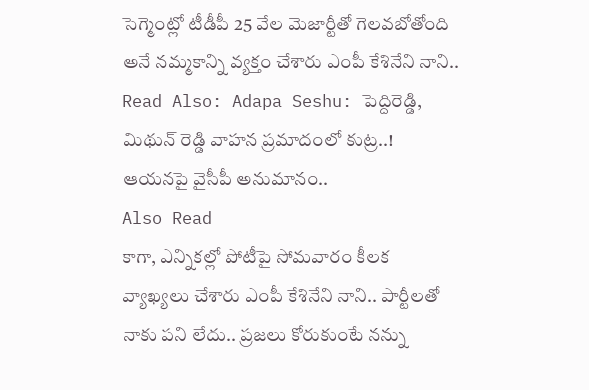సెగ్మెంట్లో టీడీపీ 25 వేల మెజార్టీతో గెలవబోతోంది అనే నమ్మకాన్ని వ్యక్తం చేశారు ఎంపీ కేశినేని నాని..
Read Also: Adapa Seshu: పెద్దిరెడ్డి, మిథున్ రెడ్డి వాహన ప్రమాదంలో కుట్ర..! ఆయనపై వైసీపీ అనుమానం..
Also Read
కాగా, ఎన్నికల్లో పోటీపై సోమవారం కీలక వ్యాఖ్యలు చేశారు ఎంపీ కేశినేని నాని.. పార్టీలతో నాకు పని లేదు.. ప్రజలు కోరుకుంటే నన్ను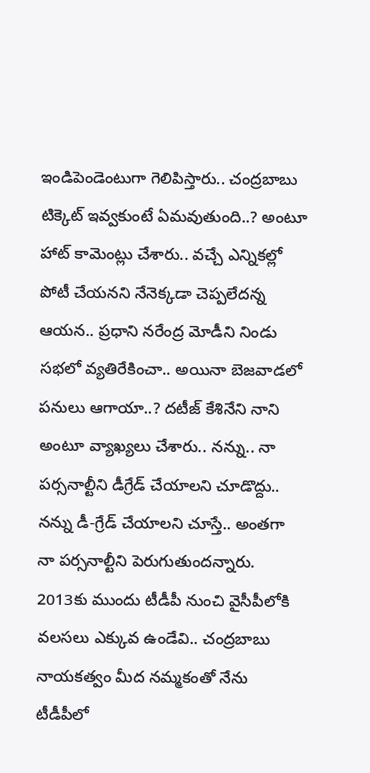ఇండిపెండెంటుగా గెలిపిస్తారు.. చంద్రబాబు టిక్కెట్ ఇవ్వకుంటే ఏమవుతుంది..? అంటూ హాట్ కామెంట్లు చేశారు.. వచ్చే ఎన్నికల్లో పోటీ చేయనని నేనెక్కడా చెప్పలేదన్న ఆయన.. ప్రధాని నరేంద్ర మోడీని నిండు సభలో వ్యతిరేకించా.. అయినా బెజవాడలో పనులు ఆగాయా..? దటీజ్ కేశినేని నాని అంటూ వ్యాఖ్యలు చేశారు.. నన్ను.. నా పర్సనాల్టీని డీగ్రేడ్ చేయాలని చూడొద్దు.. నన్ను డీ-గ్రేడ్ చేయాలని చూస్తే.. అంతగా నా పర్సనాల్టీని పెరుగుతుందన్నారు. 2013కు ముందు టీడీపీ నుంచి వైసీపీలోకి వలసలు ఎక్కువ ఉండేవి.. చంద్రబాబు నాయకత్వం మీద నమ్మకంతో నేను టీడీపీలో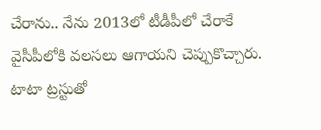చేరాను.. నేను 2013లో టీడీపీలో చేరాకే వైసీపీలోకి వలసలు ఆగాయని చెప్పుకొచ్చారు. టాటా ట్రస్టుతో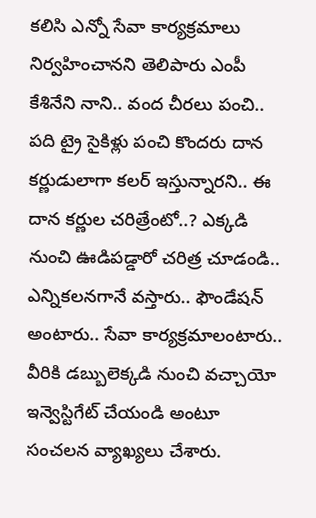కలిసి ఎన్నో సేవా కార్యక్రమాలు నిర్వహించానని తెలిపారు ఎంపీ కేశినేని నాని.. వంద చీరలు పంచి.. పది ట్రై సైకిళ్లు పంచి కొందరు దాన కర్ణుడులాగా కలర్ ఇస్తున్నారని.. ఈ దాన కర్ణుల చరిత్రేంటో..? ఎక్కడి నుంచి ఊడిపడ్డారో చరిత్ర చూడండి.. ఎన్నికలనగానే వస్తారు.. ఫౌండేషన్ అంటారు.. సేవా కార్యక్రమాలంటారు.. వీరికి డబ్బులెక్కడి నుంచి వచ్చాయో ఇన్వెస్టిగేట్ చేయండి అంటూ సంచలన వ్యాఖ్యలు చేశారు.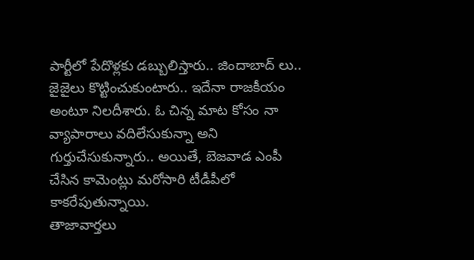పార్టీలో పేదొళ్లకు డబ్బులిస్తారు.. జిందాబాద్ లు.. జైజైలు కొట్టించుకుంటారు.. ఇదేనా రాజకీయం అంటూ నిలదీశారు. ఓ చిన్న మాట కోసం నా వ్యాపారాలు వదిలేసుకున్నా అని గుర్తుచేసుకున్నారు.. అయితే, బెజవాడ ఎంపీ చేసిన కామెంట్లు మరోసారి టీడీపీలో కాకరేపుతున్నాయి.
తాజావార్తలు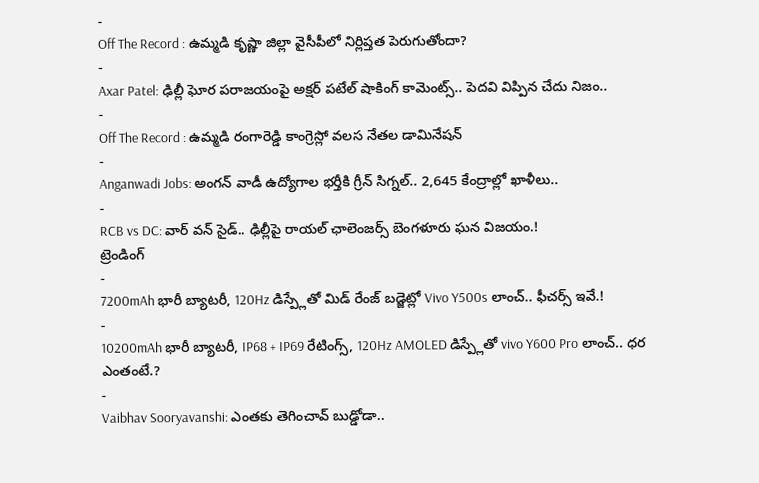-
Off The Record : ఉమ్మడి కృష్ణా జిల్లా వైసీపీలో నిర్లిప్తత పెరుగుతోందా?
-
Axar Patel: ఢిల్లీ ఘోర పరాజయంపై అక్షర్ పటేల్ షాకింగ్ కామెంట్స్.. పెదవి విప్పిన చేదు నిజం..
-
Off The Record : ఉమ్మడి రంగారెడ్డి కాంగ్రెస్లో వలస నేతల డామినేషన్
-
Anganwadi Jobs: అంగన్ వాడీ ఉద్యోగాల భర్తీకి గ్రీన్ సిగ్నల్.. 2,645 కేంద్రాల్లో ఖాళీలు..
-
RCB vs DC: వార్ వన్ సైడ్.. ఢిల్లీపై రాయల్ ఛాలెంజర్స్ బెంగళూరు ఘన విజయం.!
ట్రెండింగ్
-
7200mAh భారీ బ్యాటరీ, 120Hz డిస్ప్లేతో మిడ్ రేంజ్ బడ్జెట్లో Vivo Y500s లాంచ్.. ఫీచర్స్ ఇవే.!
-
10200mAh భారీ బ్యాటరీ, IP68 + IP69 రేటింగ్స్, 120Hz AMOLED డిస్ప్లేతో vivo Y600 Pro లాంచ్.. ధర ఎంతంటే.?
-
Vaibhav Sooryavanshi: ఎంతకు తెగించావ్ బుడ్డోడా..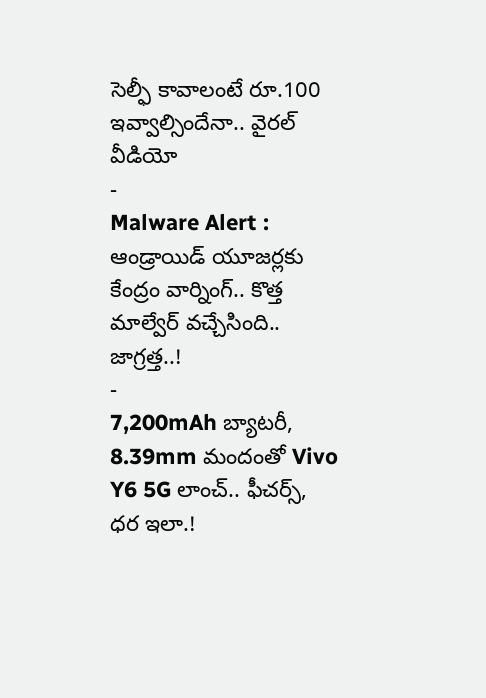సెల్ఫీ కావాలంటే రూ.100 ఇవ్వాల్సిందేనా.. వైరల్ వీడియో
-
Malware Alert : ఆండ్రాయిడ్ యూజర్లకు కేంద్రం వార్నింగ్.. కొత్త మాల్వేర్ వచ్చేసింది.. జాగ్రత్త..!
-
7,200mAh బ్యాటరీ, 8.39mm మందంతో Vivo Y6 5G లాంచ్.. ఫీచర్స్, ధర ఇలా.!